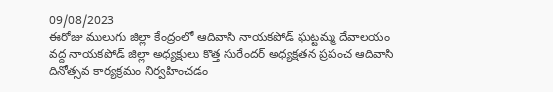09/08/2023
ఈరోజు ములుగు జిల్లా కేంద్రంలో ఆదివాసి నాయకపోడ్ ఘట్టమ్మ దేవాలయం వద్ద నాయకపోడ్ జిల్లా అధ్యక్షులు కొత్త సురేందర్ అధ్యక్షతన ప్రపంచ ఆదివాసి దినోత్సవ కార్యక్రమం నిర్వహించడం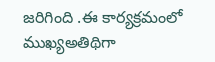జరిగింది .ఈ కార్యక్రమంలో ముఖ్యఅతిథిగా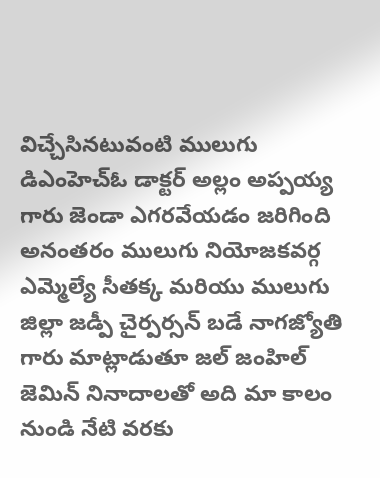విచ్చేసినటువంటి ములుగు డిఎంహెచ్ఓ డాక్టర్ అల్లం అప్పయ్య గారు జెండా ఎగరవేయడం జరిగింది అనంతరం ములుగు నియోజకవర్గ ఎమ్మెల్యే సీతక్క మరియు ములుగు జిల్లా జడ్పీ చైర్పర్సన్ బడే నాగజ్యోతి గారు మాట్లాడుతూ జల్ జంహిల్ జెమిన్ నినాదాలతో అది మా కాలం నుండి నేటి వరకు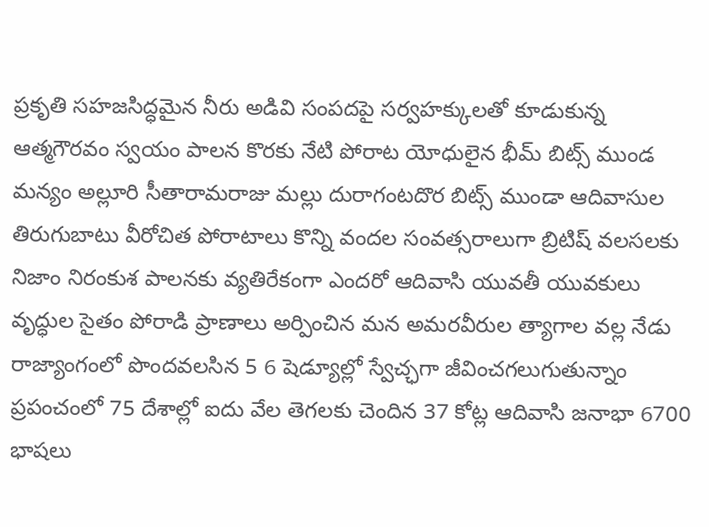ప్రకృతి సహజసిద్ధమైన నీరు అడివి సంపదపై సర్వహక్కులతో కూడుకున్న ఆత్మగౌరవం స్వయం పాలన కొరకు నేటి పోరాట యోధులైన భీమ్ బిట్స్ ముండ మన్యం అల్లూరి సీతారామరాజు మల్లు దురాగంటదొర బిట్స్ ముండా ఆదివాసుల తిరుగుబాటు వీరోచిత పోరాటాలు కొన్ని వందల సంవత్సరాలుగా బ్రిటిష్ వలసలకు నిజాం నిరంకుశ పాలనకు వ్యతిరేకంగా ఎందరో ఆదివాసి యువతీ యువకులు వృద్ధుల సైతం పోరాడి ప్రాణాలు అర్పించిన మన అమరవీరుల త్యాగాల వల్ల నేడు రాజ్యాంగంలో పొందవలసిన 5 6 షెడ్యూల్లో స్వేచ్ఛగా జీవించగలుగుతున్నాం ప్రపంచంలో 75 దేశాల్లో ఐదు వేల తెగలకు చెందిన 37 కోట్ల ఆదివాసి జనాభా 6700 భాషలు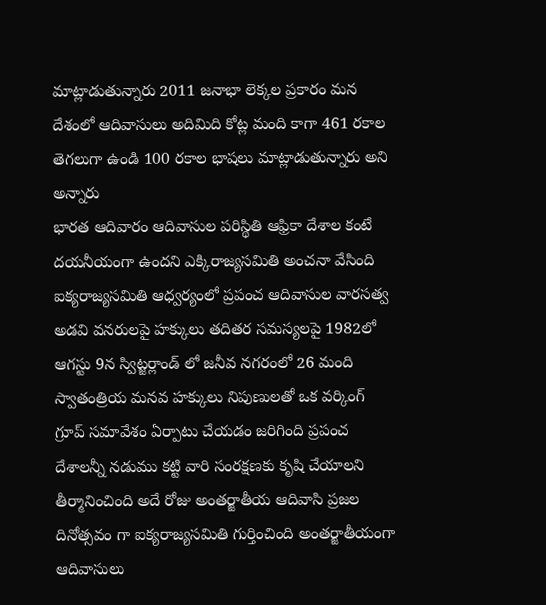మాట్లాడుతున్నారు 2011 జనాభా లెక్కల ప్రకారం మన దేశంలో ఆదివాసులు అదిమిది కోట్ల మంది కాగా 461 రకాల తెగలుగా ఉండి 100 రకాల భాషలు మాట్లాడుతున్నారు అని అన్నారు
భారత ఆదివారం ఆదివాసుల పరిస్థితి ఆఫ్రికా దేశాల కంటే దయనీయంగా ఉందని ఎక్కిరాజ్యసమితి అంచనా వేసింది ఐక్యరాజ్యసమితి ఆధ్వర్యంలో ప్రపంచ ఆదివాసుల వారసత్వ అడవి వనరులపై హక్కులు తదితర సమస్యలపై 1982లో ఆగస్టు 9న స్విట్జర్లాండ్ లో జనీవ నగరంలో 26 మంది స్వాతంత్రియ మనవ హక్కులు నిపుణులతో ఒక వర్కింగ్ గ్రూప్ సమావేశం ఏర్పాటు చేయడం జరిగింది ప్రపంచ దేశాలన్నీ నడుము కట్టి వారి సంరక్షణకు కృషి చేయాలని తీర్మానించింది అదే రోజు అంతర్జాతీయ ఆదివాసి ప్రజల దినోత్సవం గా ఐక్యరాజ్యసమితి గుర్తించింది అంతర్జాతీయంగా ఆదివాసులు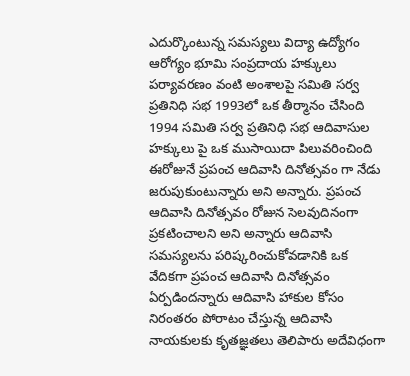ఎదుర్కొంటున్న సమస్యలు విద్యా ఉద్యోగం ఆరోగ్యం భూమి సంప్రదాయ హక్కులు పర్యావరణం వంటి అంశాలపై సమితి సర్వ ప్రతినిధి సభ 1993లో ఒక తీర్మానం చేసింది 1994 సమితి సర్వ ప్రతినిధి సభ ఆదివాసుల హక్కులు పై ఒక ముసాయిదా పిలువరించింది ఈరోజునే ప్రపంచ ఆదివాసి దినోత్సవం గా నేడు జరుపుకుంటున్నారు అని అన్నారు. ప్రపంచ ఆదివాసి దినోత్సవం రోజున సెలవుదినంగా ప్రకటించాలని అని అన్నారు ఆదివాసి సమస్యలను పరిష్కరించుకోవడానికి ఒక వేదికగా ప్రపంచ ఆదివాసి దినోత్సవం ఏర్పడిందన్నారు ఆదివాసి హాకుల కోసం నిరంతరం పోరాటం చేస్తున్న ఆదివాసి నాయకులకు కృతజ్ఞతలు తెలిపారు అదేవిధంగా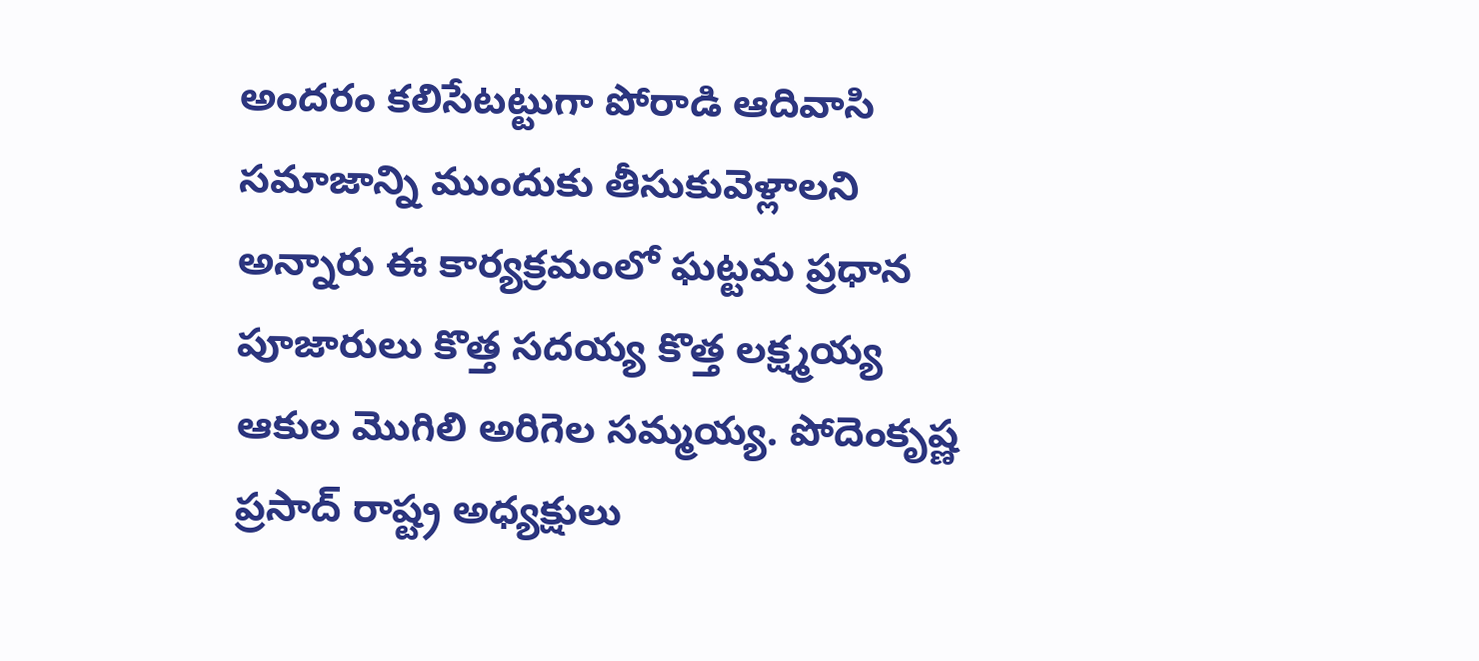అందరం కలిసేటట్టుగా పోరాడి ఆదివాసి సమాజాన్ని ముందుకు తీసుకువెళ్లాలని అన్నారు ఈ కార్యక్రమంలో ఘట్టమ ప్రధాన పూజారులు కొత్త సదయ్య కొత్త లక్ష్మయ్య ఆకుల మొగిలి అరిగెల సమ్మయ్య. పోదెంకృష్ణ ప్రసాద్ రాష్ట్ర అధ్యక్షులు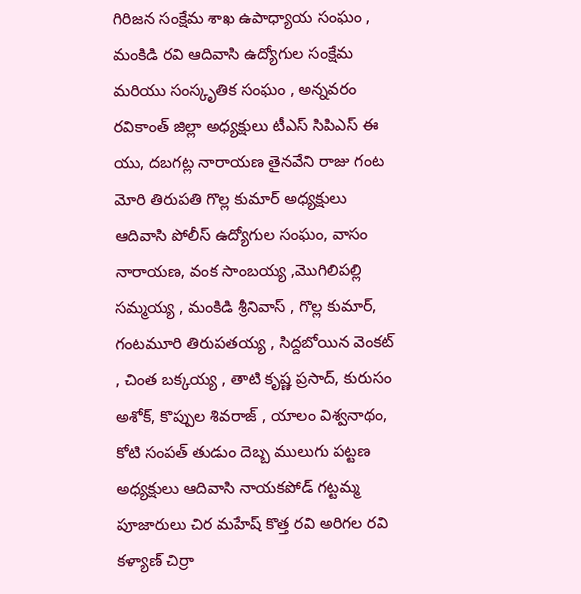గిరిజన సంక్షేమ శాఖ ఉపాధ్యాయ సంఘం , మంకిడి రవి ఆదివాసి ఉద్యోగుల సంక్షేమ మరియు సంస్కృతిక సంఘం , అన్నవరం రవికాంత్ జిల్లా అధ్యక్షులు టీఎస్ సిపిఎస్ ఈ యు, దబగట్ల నారాయణ తైనవేని రాజు గంట మోరి తిరుపతి గొల్ల కుమార్ అధ్యక్షులు ఆదివాసి పోలీస్ ఉద్యోగుల సంఘం, వాసం నారాయణ, వంక సాంబయ్య ,మొగిలిపల్లి సమ్మయ్య , మంకిడి శ్రీనివాస్ , గొల్ల కుమార్, గంటమూరి తిరుపతయ్య , సిద్దబోయిన వెంకట్ , చింత బక్కయ్య , తాటి కృష్ణ ప్రసాద్, కురుసం అశోక్, కొప్పుల శివరాజ్ , యాలం విశ్వనాథం, కోటి సంపత్ తుడుం దెబ్బ ములుగు పట్టణ అధ్యక్షులు ఆదివాసి నాయకపోడ్ గట్టమ్మ పూజారులు చిర మహేష్ కొత్త రవి అరిగల రవి కళ్యాణ్ చిర్రా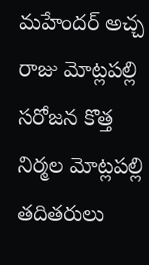మహేందర్ అచ్చ రాజు మోట్లపల్లి సరోజన కొత్త నిర్మల మోట్లపల్లి తదితరులు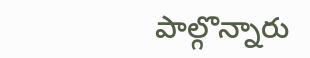పాల్గొన్నారు